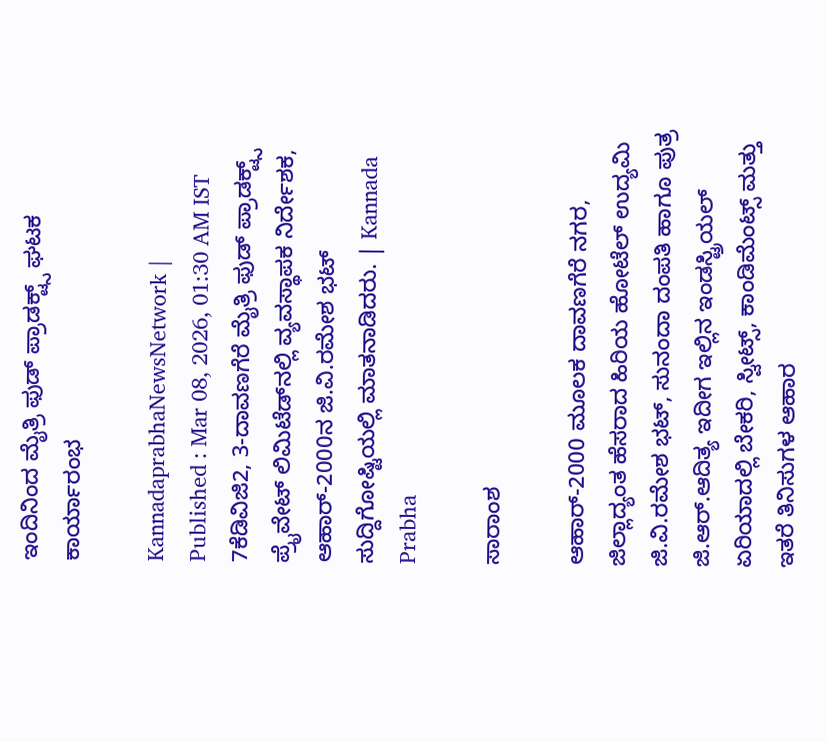ಇಂದಿನಿಂದ ಮೈತ್ರಿ ಫುಡ್ ಪ್ರಾಡಕ್ಟ್ಸ್ ಘಟಕ ಕಾರ್ಯಾರಂಭ

KannadaprabhaNewsNetwork |
Published : Mar 08, 2026, 01:30 AM IST
7ಕೆಡಿವಿಜಿ2, 3-ದಾವಣಗೆರೆ ಮೈತ್ರಿ ಫುಡ್ ಪ್ರಾಡಕ್ಟ್ಸ್‌ ಪ್ರೈವೇಟ್ ಲಿಮಿಟೆಡ್‌ನಲ್ಲಿ ವ್ಯವಸ್ಥಾಪಕ ನಿರ್ದೇಶಕ, ಆಹಾರ್‌-2000ನ ಜಿ.ವಿ.ರಮೇಶ ಭಟ್ ಸುದ್ದಿಗೋಷ್ಟಿಯಲ್ಲಿ ಮಾತನಾಡಿದರು. | Kannada Prabha

ಸಾರಾಂಶ

ಆಹಾರ್‌-2000 ಮೂಲಕ ದಾವಣಗೆರೆ ನಗರ, ಜಿಲ್ಲಾದ್ಯಂತ ಹೆಸರಾದ ಹಿರಿಯ ಹೋಟೆಲ್ ಉದ್ಯಮಿ ಜಿ.ವಿ.ರಮೇಶ ಭಟ್‌, ಸುನಂದಾ ದಂಪತಿ ಹಾಗೂ ಪುತ್ರ ಜಿ.ಆರ್.ಆದಿತ್ಯ ಇದೀಗ ಇಲ್ಲಿನ ಇಂಡಸ್ಟ್ರಿಯಲ್ ಏರಿಯಾದಲ್ಲಿ ಬೇಕರಿ, ಸ್ವೀಟ್ಸ್‌, ಕಾಂಡಿಮೆಂಟ್ಸ್‌ ಮತ್ತು ಇತರೆ ತಿನಿಸುಗಳ ಆಹಾರ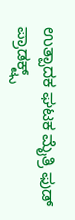ಉತ್ಪಾದಕ ಘಟಕ ಮೈತ್ರಿ ಫುಡ್ ಪ್ರಾಡಕ್ಟ್ಸ್‌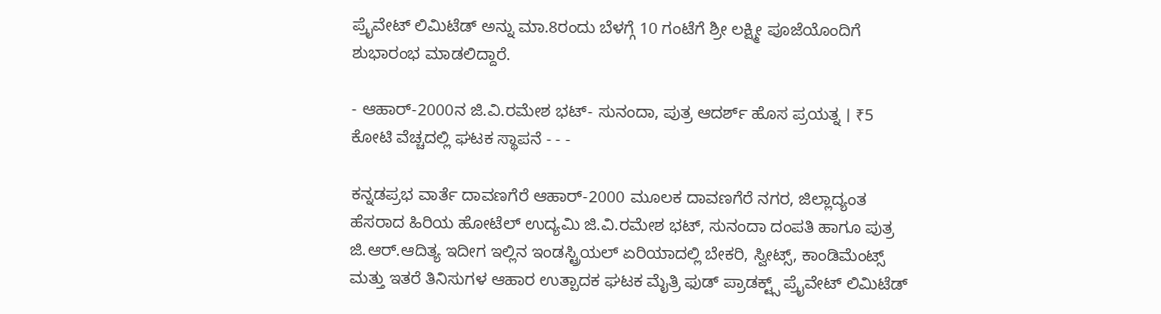ಪ್ರೈವೇಟ್ ಲಿಮಿಟೆಡ್‌ ಅನ್ನು ಮಾ.8ರಂದು ಬೆಳಗ್ಗೆ 10 ಗಂಟೆಗೆ ಶ್ರೀ ಲಕ್ಷ್ಮೀ ಪೂಜೆಯೊಂದಿಗೆ ಶುಭಾರಂಭ ಮಾಡಲಿದ್ದಾರೆ.

- ಆಹಾರ್‌-2000ನ ಜಿ.ವಿ.ರಮೇಶ ಭಟ್- ಸುನಂದಾ, ಪುತ್ರ ಆದರ್ಶ್ ಹೊಸ ಪ್ರಯತ್ನ । ₹5 ಕೋಟಿ ವೆಚ್ಚದಲ್ಲಿ ಘಟಕ ಸ್ಥಾಪನೆ - - -

ಕನ್ನಡಪ್ರಭ ವಾರ್ತೆ ದಾವಣಗೆರೆ ಆಹಾರ್‌-2000 ಮೂಲಕ ದಾವಣಗೆರೆ ನಗರ, ಜಿಲ್ಲಾದ್ಯಂತ ಹೆಸರಾದ ಹಿರಿಯ ಹೋಟೆಲ್ ಉದ್ಯಮಿ ಜಿ.ವಿ.ರಮೇಶ ಭಟ್‌, ಸುನಂದಾ ದಂಪತಿ ಹಾಗೂ ಪುತ್ರ ಜಿ.ಆರ್.ಆದಿತ್ಯ ಇದೀಗ ಇಲ್ಲಿನ ಇಂಡಸ್ಟ್ರಿಯಲ್ ಏರಿಯಾದಲ್ಲಿ ಬೇಕರಿ, ಸ್ವೀಟ್ಸ್‌, ಕಾಂಡಿಮೆಂಟ್ಸ್‌ ಮತ್ತು ಇತರೆ ತಿನಿಸುಗಳ ಆಹಾರ ಉತ್ಪಾದಕ ಘಟಕ ಮೈತ್ರಿ ಫುಡ್ ಪ್ರಾಡಕ್ಟ್ಸ್‌ ಪ್ರೈವೇಟ್ ಲಿಮಿಟೆಡ್‌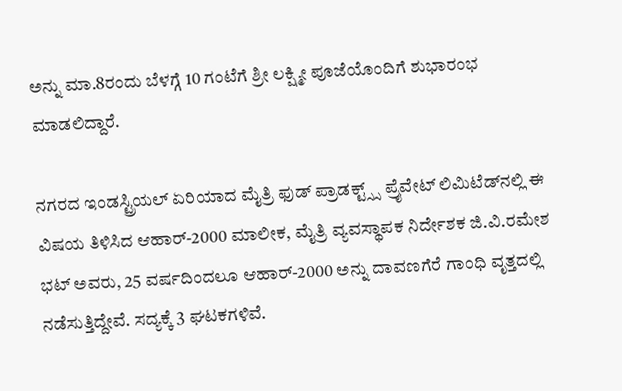ಅನ್ನು ಮಾ.8ರಂದು ಬೆಳಗ್ಗೆ 10 ಗಂಟೆಗೆ ಶ್ರೀ ಲಕ್ಷ್ಮೀ ಪೂಜೆಯೊಂದಿಗೆ ಶುಭಾರಂಭ ಮಾಡಲಿದ್ದಾರೆ.

ನಗರದ ಇಂಡಸ್ಟ್ರಿಯಲ್ ಏರಿಯಾದ ಮೈತ್ರಿ ಫುಡ್ ಪ್ರಾಡಕ್ಟ್ಸ್ಸ್ ಪ್ರೈವೇಟ್ ಲಿಮಿಟೆಡ್‌ನಲ್ಲಿ ಈ ವಿಷಯ ತಿಳಿಸಿದ ಆಹಾರ್‌-2000 ಮಾಲೀಕ, ಮೈತ್ರಿ ವ್ಯವಸ್ಥಾಪಕ ನಿರ್ದೇಶಕ ಜಿ.ವಿ.ರಮೇಶ ಭಟ್ ಅವರು, 25 ವರ್ಷದಿಂದಲೂ ಆಹಾರ್‌-2000 ಅನ್ನು ದಾವಣಗೆರೆ ಗಾಂಧಿ ವೃತ್ತದಲ್ಲಿ ನಡೆಸುತ್ತಿದ್ದೇವೆ. ಸದ್ಯಕ್ಕೆ 3 ಘಟಕಗಳಿವೆ.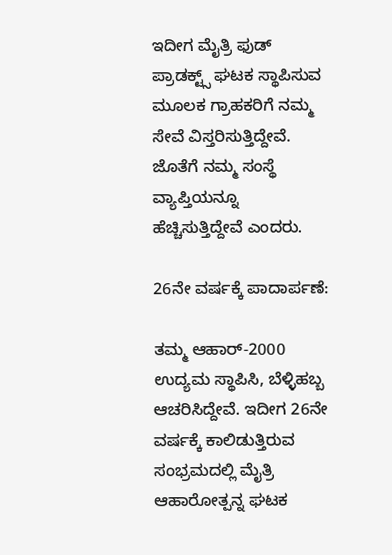ಇದೀಗ ಮೈತ್ರಿ ಫುಡ್ ಪ್ರಾಡಕ್ಟ್ಸ್‌ ಘಟಕ ಸ್ಥಾಪಿಸುವ ಮೂಲಕ ಗ್ರಾಹಕರಿಗೆ ನಮ್ಮ ಸೇವೆ ವಿಸ್ತರಿಸುತ್ತಿದ್ದೇವೆ. ಜೊತೆಗೆ ನಮ್ಮ ಸಂಸ್ಥೆ ವ್ಯಾಪ್ತಿಯನ್ನೂ ಹೆಚ್ಚಿಸುತ್ತಿದ್ದೇವೆ ಎಂದರು.

26ನೇ ವರ್ಷಕ್ಕೆ ಪಾದಾರ್ಪಣೆ:

ತಮ್ಮ ಆಹಾರ್-2000 ಉದ್ಯಮ ಸ್ಥಾಪಿಸಿ, ಬೆಳ್ಳಿಹಬ್ಬ ಆಚರಿಸಿದ್ದೇವೆ. ಇದೀಗ 26ನೇ ವರ್ಷಕ್ಕೆ ಕಾಲಿಡುತ್ತಿರುವ ಸಂಭ್ರಮದಲ್ಲಿ ಮೈತ್ರಿ ಆಹಾರೋತ್ಪನ್ನ ಘಟಕ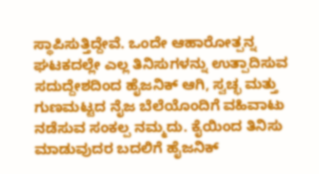ಸ್ಥಾಪಿಸುತ್ತಿದ್ದೇವೆ. ಒಂದೇ ಆಹಾರೋತ್ಪನ್ನ ಘಟಕದಲ್ಲೇ ಎಲ್ಲ ತಿನಿಸುಗಳನ್ನು ಉತ್ಪಾದಿಸುವ ಸದುದ್ದೇಶದಿಂದ ಹೈಜನಿಕ್ ಆಗಿ, ಸ್ವಚ್ಛ ಮತ್ತು ಗುಣಮಟ್ಟದ ನೈಜ ಬೆಲೆಯೊಂದಿಗೆ ವಹಿವಾಟು ನಡೆಸುವ ಸಂಕಲ್ಪ ನಮ್ಮದು. ಕೈಯಿಂದ ತಿನಿಸು ಮಾಡುವುದರ ಬದಲಿಗೆ ಹೈಜನಿಕ್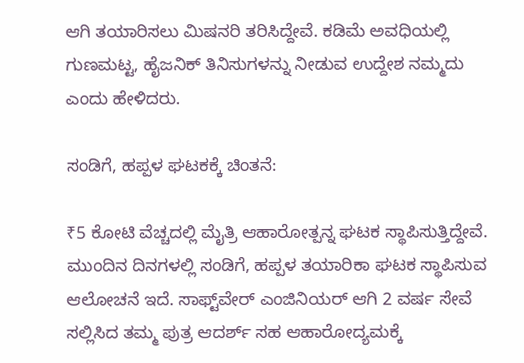ಆಗಿ ತಯಾರಿಸಲು ಮಿಷನರಿ ತರಿಸಿದ್ದೇವೆ. ಕಡಿಮೆ ಅವಧಿಯಲ್ಲಿ ಗುಣಮಟ್ಟ, ಹೈಜನಿಕ್ ತಿನಿಸುಗಳನ್ನು ನೀಡುವ ಉದ್ದೇಶ ನಮ್ಮದು ಎಂದು ಹೇಳಿದರು.

ಸಂಡಿಗೆ, ಹಪ್ಪಳ ಘಟಕಕ್ಕೆ ಚಿಂತನೆ:

₹5 ಕೋಟಿ ವೆಚ್ಚದಲ್ಲಿ ಮೈತ್ರಿ ಆಹಾರೋತ್ಪನ್ನ ಘಟಕ ಸ್ಥಾಪಿಸುತ್ತಿದ್ದೇವೆ. ಮುಂದಿನ ದಿನಗಳಲ್ಲಿ ಸಂಡಿಗೆ, ಹಪ್ಪಳ ತಯಾರಿಕಾ ಘಟಕ ಸ್ಥಾಪಿಸುವ ಆಲೋಚನೆ ಇದೆ. ಸಾಫ್ಟ್‌ವೇರ್‌ ಎಂಜಿನಿಯರ್ ಆಗಿ 2 ವರ್ಷ ಸೇವೆ ಸಲ್ಲಿಸಿದ ತಮ್ಮ ಪುತ್ರ ಆದರ್ಶ್ ಸಹ ಆಹಾರೋದ್ಯಮಕ್ಕೆ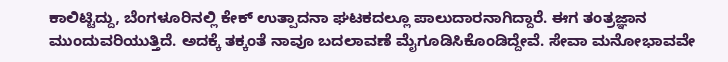ಕಾಲಿಟ್ಟಿದ್ದು, ಬೆಂಗಳೂರಿನಲ್ಲಿ ಕೇಕ್ ಉತ್ಪಾದನಾ ಘಟಕದಲ್ಲೂ ಪಾಲುದಾರನಾಗಿದ್ದಾರೆ. ಈಗ ತಂತ್ರಜ್ಞಾನ ಮುಂದುವರಿಯುತ್ತಿದೆ. ಅದಕ್ಕೆ ತಕ್ಕಂತೆ ನಾವೂ ಬದಲಾವಣೆ ಮೈಗೂಡಿಸಿಕೊಂಡಿದ್ದೇವೆ. ಸೇವಾ ಮನೋಭಾವವೇ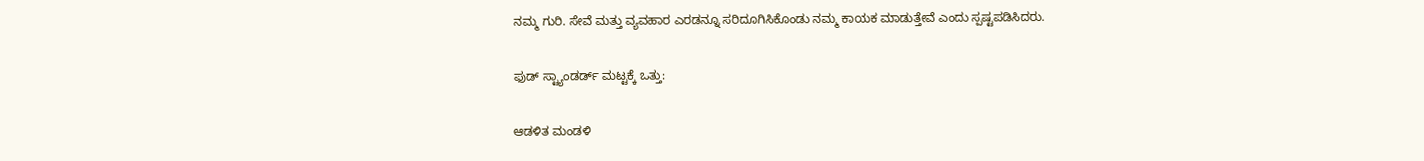ನಮ್ಮ ಗುರಿ. ಸೇವೆ ಮತ್ತು ವ್ಯವಹಾರ ಎರಡನ್ನೂ ಸರಿದೂಗಿಸಿಕೊಂಡು ನಮ್ಮ ಕಾಯಕ ಮಾಡುತ್ತೇವೆ ಎಂದು ಸ್ಪಷ್ಟಪಡಿಸಿದರು.

ಫುಡ್‌ ಸ್ಟ್ಯಾಂಡರ್ಡ್‌ ಮಟ್ಟಕ್ಕೆ ಒತ್ತು:

ಆಡಳಿತ ಮಂಡಳಿ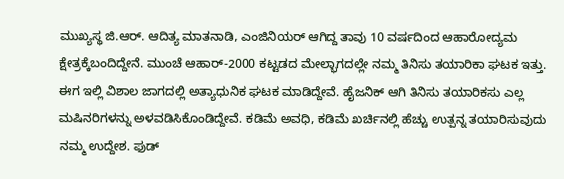ಮುಖ್ಯಸ್ಥ ಜಿ.ಆರ್. ಆದಿತ್ಯ ಮಾತನಾಡಿ, ಎಂಜಿನಿಯರ್‌ ಆಗಿದ್ದ ತಾವು 10 ವರ್ಷದಿಂದ ಆಹಾರೋದ್ಯಮ ಕ್ಷೇತ್ರಕ್ಕೆಬಂದಿದ್ದೇನೆ. ಮುಂಚೆ ಆಹಾರ್‌-2000 ಕಟ್ಟಡದ ಮೇಲ್ಭಾಗದಲ್ಲೇ ನಮ್ಮ ತಿನಿಸು ತಯಾರಿಕಾ ಘಟಕ ಇತ್ತು. ಈಗ ಇಲ್ಲಿ ವಿಶಾಲ ಜಾಗದಲ್ಲಿ ಅತ್ಯಾಧುನಿಕ ಘಟಕ ಮಾಡಿದ್ದೇವೆ. ಹೈಜನಿಕ್ ಆಗಿ ತಿನಿಸು ತಯಾರಿಕಸು ಎಲ್ಲ ಮಷಿನರಿಗಳನ್ನು ಅಳವಡಿಸಿಕೊಂಡಿದ್ದೇವೆ. ಕಡಿಮೆ ಅವಧಿ, ಕಡಿಮೆ ಖರ್ಚಿನಲ್ಲಿ ಹೆಚ್ಚು ಉತ್ಪನ್ನ ತಯಾರಿಸುವುದು ನಮ್ಮ ಉದ್ದೇಶ. ಫುಡ್‌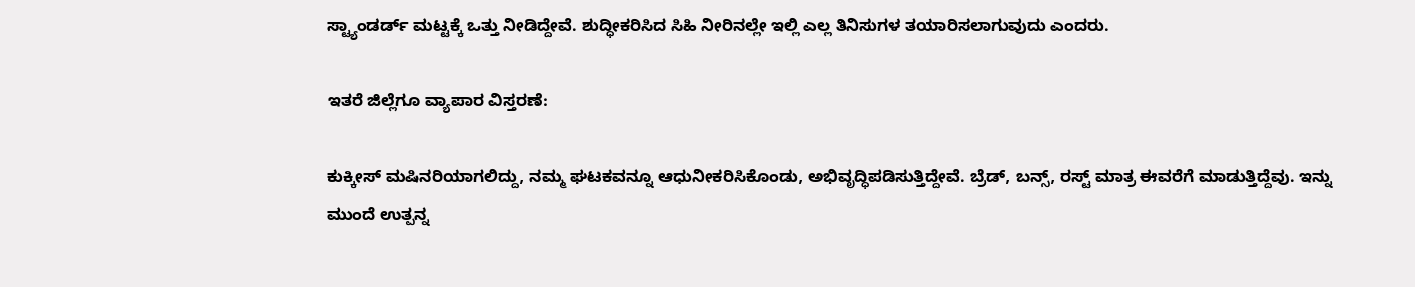ಸ್ಟ್ಯಾಂಡರ್ಡ್‌ ಮಟ್ಟಕ್ಕೆ ಒತ್ತು ನೀಡಿದ್ದೇವೆ. ಶುದ್ಧೀಕರಿಸಿದ ಸಿಹಿ ನೀರಿನಲ್ಲೇ ಇಲ್ಲಿ ಎಲ್ಲ ತಿನಿಸುಗಳ ತಯಾರಿಸಲಾಗುವುದು ಎಂದರು.

ಇತರೆ ಜಿಲ್ಲೆಗೂ ವ್ಯಾಪಾರ ವಿಸ್ತರಣೆ:

ಕುಕ್ಕೀಸ್ ಮಷಿನರಿಯಾಗಲಿದ್ದು, ನಮ್ಮ ಘಟಕವನ್ನೂ ಆಧುನೀಕರಿಸಿಕೊಂಡು, ಅಭಿವೃದ್ಧಿಪಡಿಸುತ್ತಿದ್ದೇವೆ. ಬ್ರೆಡ್‌, ಬನ್ಸ್‌, ರಸ್ಟ್‌ ಮಾತ್ರ ಈವರೆಗೆ ಮಾಡುತ್ತಿದ್ದೆವು. ಇನ್ನು ಮುಂದೆ ಉತ್ಪನ್ನ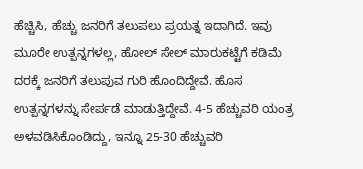ಹೆಚ್ಚಿಸಿ, ಹೆಚ್ಚು ಜನರಿಗೆ ತಲುಪಲು ಪ್ರಯತ್ನ ಇದಾಗಿದೆ. ಇವು ಮೂರೇ ಉತ್ಪನ್ನಗಳಲ್ಲ, ಹೋಲ್ ಸೇಲ್ ಮಾರುಕಟ್ಟೆಗೆ ಕಡಿಮೆ ದರಕ್ಕೆ ಜನರಿಗೆ ತಲುಪುವ ಗುರಿ ಹೊಂದಿದ್ದೇವೆ. ಹೊಸ ಉತ್ಪನ್ನಗಳನ್ನು ಸೇರ್ಪಡೆ ಮಾಡುತ್ತಿದ್ದೇವೆ. 4-5 ಹೆಚ್ಚುವರಿ ಯಂತ್ರ ಅಳವಡಿಸಿಕೊಂಡಿದ್ದು, ಇನ್ನೂ 25-30 ಹೆಚ್ಚುವರಿ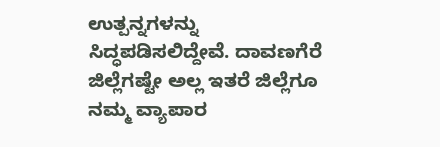ಉತ್ಪನ್ನಗಳನ್ನು ಸಿದ್ಧಪಡಿಸಲಿದ್ದೇವೆ. ದಾವಣಗೆರೆ ಜಿಲ್ಲೆಗಷ್ಟೇ ಅಲ್ಲ ಇತರೆ ಜಿಲ್ಲೆಗೂ ನಮ್ಮ ವ್ಯಾಪಾರ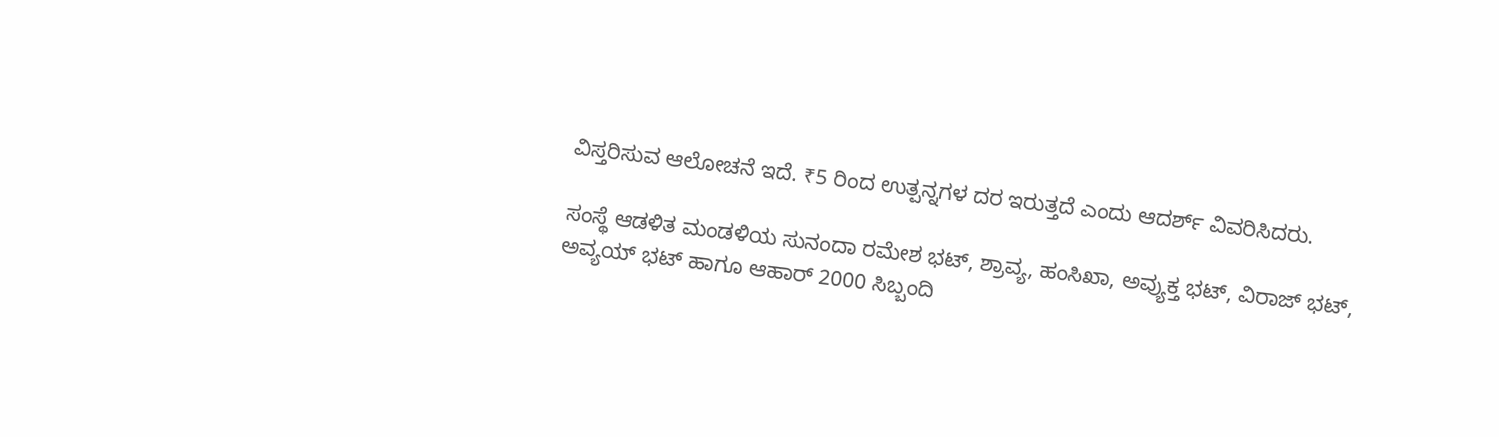ವಿಸ್ತರಿಸುವ ಆಲೋಚನೆ ಇದೆ. ₹5 ರಿಂದ ಉತ್ಪನ್ನಗಳ ದರ ಇರುತ್ತದೆ ಎಂದು ಆದರ್ಶ್ ವಿವರಿಸಿದರು.

ಸಂಸ್ಥೆ ಆಡಳಿತ ಮಂಡಳಿಯ ಸುನಂದಾ ರಮೇಶ ಭಟ್‌, ಶ್ರಾವ್ಯ, ಹಂಸಿಖಾ, ಅವ್ಯುಕ್ತ ಭಟ್‌, ವಿರಾಜ್ ಭಟ್‌, ಅವ್ಯಯ್ ಭಟ್ ಹಾಗೂ ಆಹಾರ್ 2000 ಸಿಬ್ಬಂದಿ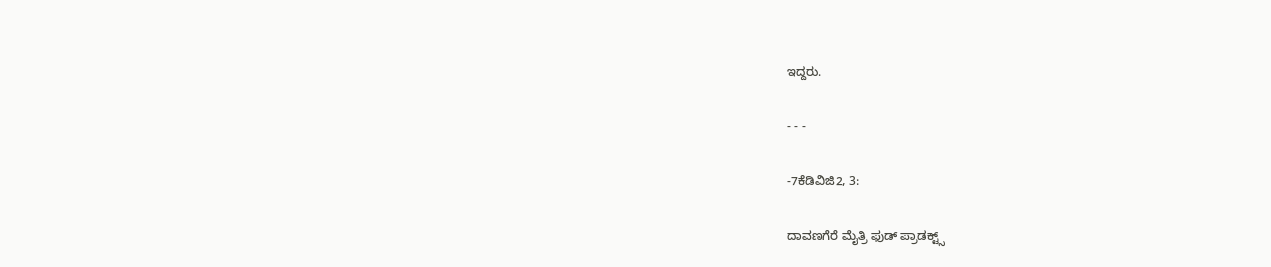ಇದ್ದರು.

- - -

-7ಕೆಡಿವಿಜಿ2, 3:

ದಾವಣಗೆರೆ ಮೈತ್ರಿ ಫುಡ್ ಪ್ರಾಡಕ್ಟ್ಸ್‌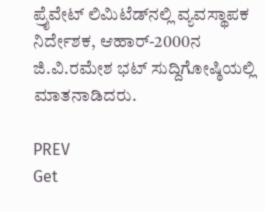ಪ್ರೈವೇಟ್ ಲಿಮಿಟೆಡ್‌ನಲ್ಲಿ ವ್ಯವಸ್ಥಾಪಕ ನಿರ್ದೇಶಕ, ಆಹಾರ್‌-2000ನ ಜಿ.ವಿ.ರಮೇಶ ಭಟ್ ಸುದ್ದಿಗೋಷ್ಠಿಯಲ್ಲಿ ಮಾತನಾಡಿದರು.

PREV
Get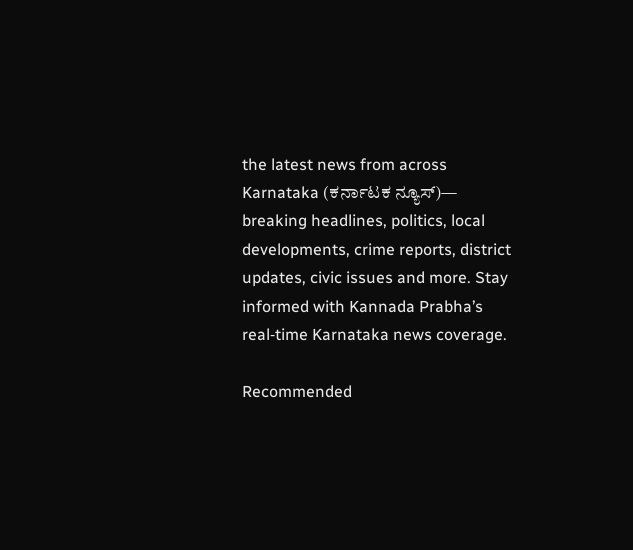the latest news from across Karnataka (ಕರ್ನಾಟಕ ನ್ಯೂಸ್)— breaking headlines, politics, local developments, crime reports, district updates, civic issues and more. Stay informed with Kannada Prabha’s real‑time Karnataka news coverage.

Recommended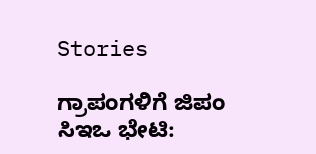Stories

ಗ್ರಾಪಂಗಳಿಗೆ ಜಿಪಂ ಸಿಇಒ ಭೇಟಿ: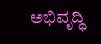ಅಭಿವೃದ್ಧಿ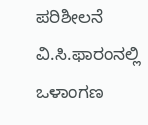ಪರಿಶೀಲನೆ
ವಿ.ಸಿ.ಫಾರಂನಲ್ಲಿ ಒಳಾಂಗಣ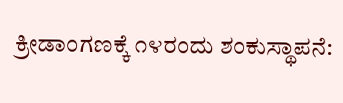ಕ್ರೀಡಾಂಗಣಕ್ಕೆ ೧೪ರಂದು ಶಂಕುಸ್ಥಾಪನೆ: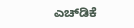ಎಚ್‌ಡಿಕೆ